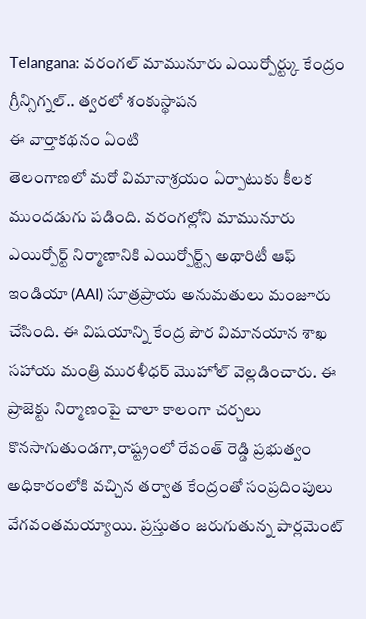Telangana: వరంగల్ మామునూరు ఎయిర్పోర్ట్కు కేంద్రం గ్రీన్సిగ్నల్.. త్వరలో శంకుస్థాపన
ఈ వార్తాకథనం ఏంటి
తెలంగాణలో మరో విమానాశ్రయం ఏర్పాటుకు కీలక ముందడుగు పడింది. వరంగల్లోని మామునూరు ఎయిర్పోర్ట్ నిర్మాణానికి ఎయిర్పోర్ట్స్ అథారిటీ ఆఫ్ ఇండియా (AAI) సూత్రప్రాయ అనుమతులు మంజూరు చేసింది. ఈ విషయాన్ని కేంద్ర పౌర విమానయాన శాఖ సహాయ మంత్రి మురళీధర్ మొహోల్ వెల్లడించారు. ఈ ప్రాజెక్టు నిర్మాణంపై చాలా కాలంగా చర్చలు కొనసాగుతుండగా,రాష్ట్రంలో రేవంత్ రెడ్డి ప్రభుత్వం అధికారంలోకి వచ్చిన తర్వాత కేంద్రంతో సంప్రదింపులు వేగవంతమయ్యాయి. ప్రస్తుతం జరుగుతున్న పార్లమెంట్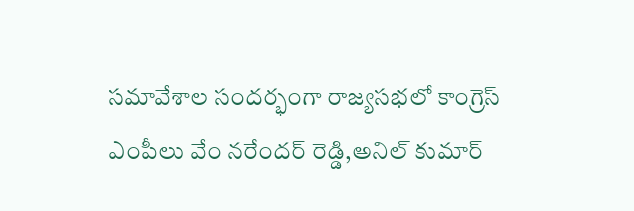సమావేశాల సందర్భంగా రాజ్యసభలో కాంగ్రెస్ ఎంపీలు వేం నరేందర్ రెడ్డి,అనిల్ కుమార్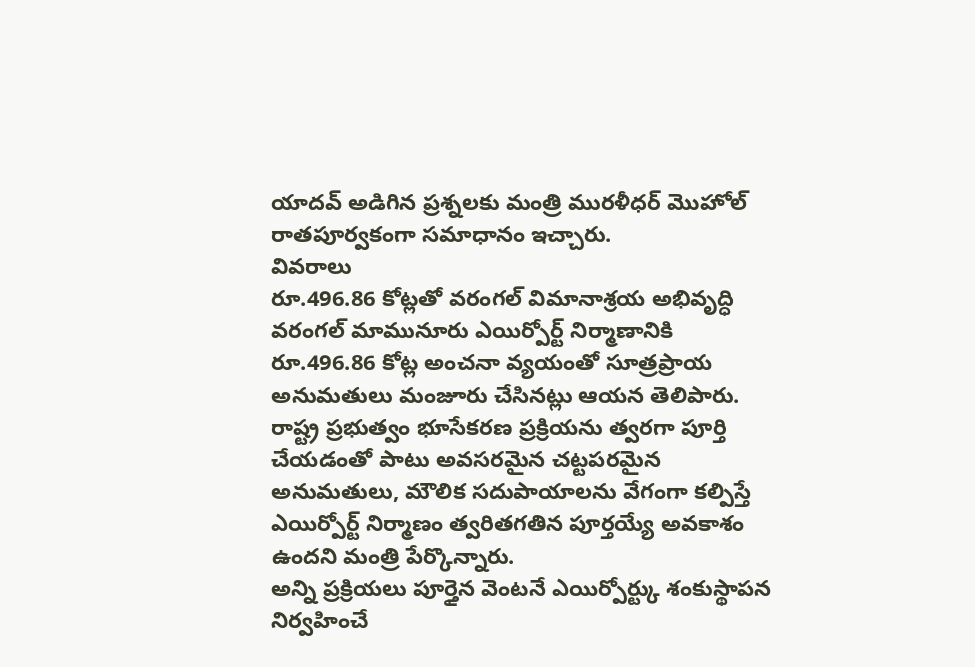యాదవ్ అడిగిన ప్రశ్నలకు మంత్రి మురళీధర్ మొహోల్ రాతపూర్వకంగా సమాధానం ఇచ్చారు.
వివరాలు
రూ.496.86 కోట్లతో వరంగల్ విమానాశ్రయ అభివృద్ధి
వరంగల్ మామునూరు ఎయిర్పోర్ట్ నిర్మాణానికి రూ.496.86 కోట్ల అంచనా వ్యయంతో సూత్రప్రాయ అనుమతులు మంజూరు చేసినట్లు ఆయన తెలిపారు.
రాష్ట్ర ప్రభుత్వం భూసేకరణ ప్రక్రియను త్వరగా పూర్తి చేయడంతో పాటు అవసరమైన చట్టపరమైన అనుమతులు, మౌలిక సదుపాయాలను వేగంగా కల్పిస్తే ఎయిర్పోర్ట్ నిర్మాణం త్వరితగతిన పూర్తయ్యే అవకాశం ఉందని మంత్రి పేర్కొన్నారు.
అన్ని ప్రక్రియలు పూర్తైన వెంటనే ఎయిర్పోర్ట్కు శంకుస్థాపన నిర్వహించే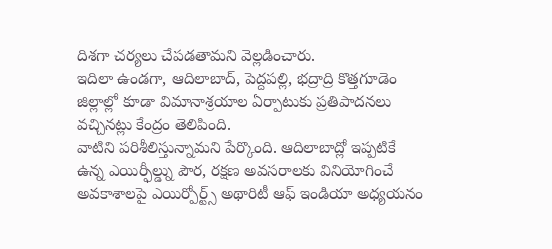దిశగా చర్యలు చేపడతామని వెల్లడించారు.
ఇదిలా ఉండగా, ఆదిలాబాద్, పెద్దపల్లి, భద్రాద్రి కొత్తగూడెం జిల్లాల్లో కూడా విమానాశ్రయాల ఏర్పాటుకు ప్రతిపాదనలు వచ్చినట్లు కేంద్రం తెలిపింది.
వాటిని పరిశీలిస్తున్నామని పేర్కొంది. ఆదిలాబాద్లో ఇప్పటికే ఉన్న ఎయిర్ఫీల్డ్ను పౌర, రక్షణ అవసరాలకు వినియోగించే అవకాశాలపై ఎయిర్పోర్ట్స్ అథారిటీ ఆఫ్ ఇండియా అధ్యయనం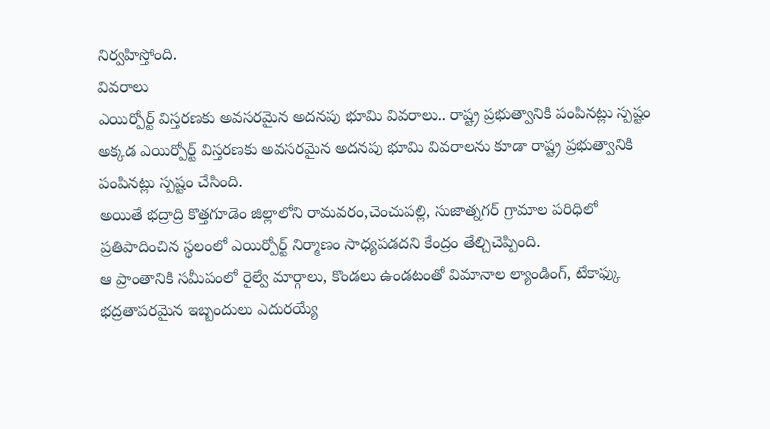నిర్వహిస్తోంది.
వివరాలు
ఎయిర్పోర్ట్ విస్తరణకు అవసరమైన అదనపు భూమి వివరాలు.. రాష్ట్ర ప్రభుత్వానికి పంపినట్లు స్పష్టం
అక్కడ ఎయిర్పోర్ట్ విస్తరణకు అవసరమైన అదనపు భూమి వివరాలను కూడా రాష్ట్ర ప్రభుత్వానికి పంపినట్లు స్పష్టం చేసింది.
అయితే భద్రాద్రి కొత్తగూడెం జిల్లాలోని రామవరం,చెంచుపల్లి, సుజాత్నగర్ గ్రామాల పరిధిలో ప్రతిపాదించిన స్థలంలో ఎయిర్పోర్ట్ నిర్మాణం సాధ్యపడదని కేంద్రం తేల్చిచెప్పింది.
ఆ ప్రాంతానికి సమీపంలో రైల్వే మార్గాలు, కొండలు ఉండటంతో విమానాల ల్యాండింగ్, టేకాఫ్కు భద్రతాపరమైన ఇబ్బందులు ఎదురయ్యే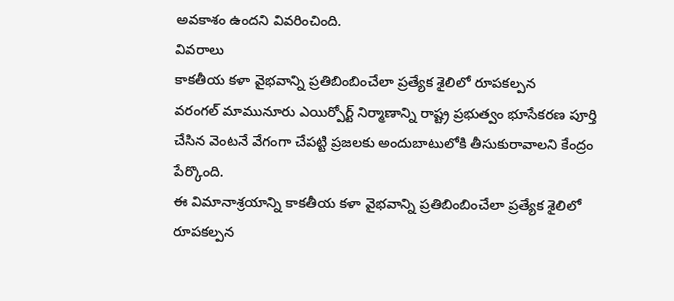అవకాశం ఉందని వివరించింది.
వివరాలు
కాకతీయ కళా వైభవాన్ని ప్రతిబింబించేలా ప్రత్యేక శైలిలో రూపకల్పన
వరంగల్ మామునూరు ఎయిర్పోర్ట్ నిర్మాణాన్ని రాష్ట్ర ప్రభుత్వం భూసేకరణ పూర్తి చేసిన వెంటనే వేగంగా చేపట్టి ప్రజలకు అందుబాటులోకి తీసుకురావాలని కేంద్రం పేర్కొంది.
ఈ విమానాశ్రయాన్ని కాకతీయ కళా వైభవాన్ని ప్రతిబింబించేలా ప్రత్యేక శైలిలో రూపకల్పన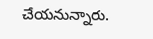చేయనున్నారు.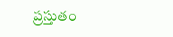ప్రస్తుతం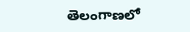తెలంగాణలో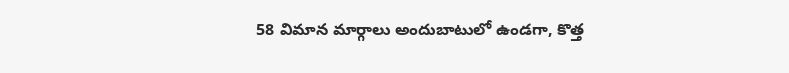58 విమాన మార్గాలు అందుబాటులో ఉండగా, కొత్త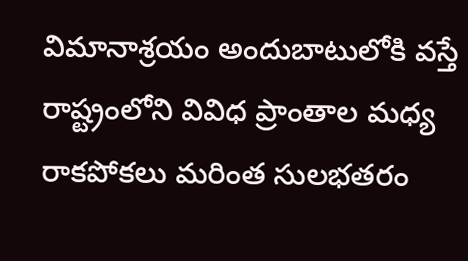విమానాశ్రయం అందుబాటులోకి వస్తే రాష్ట్రంలోని వివిధ ప్రాంతాల మధ్య రాకపోకలు మరింత సులభతరం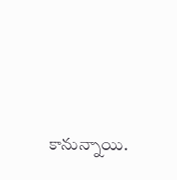కానున్నాయి.